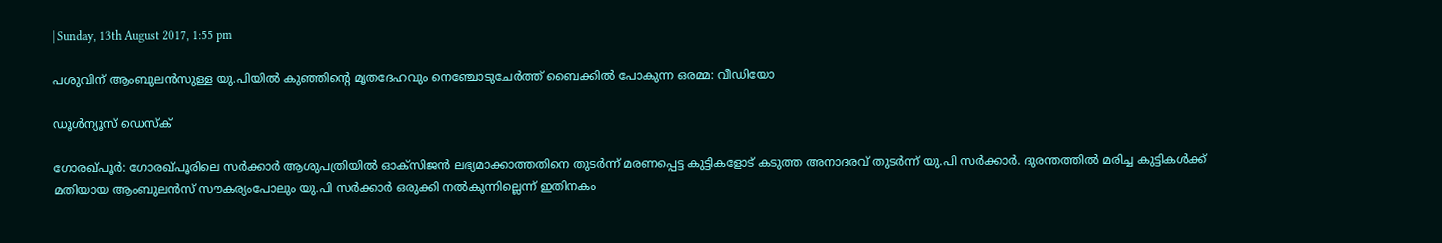| Sunday, 13th August 2017, 1:55 pm

പശുവിന് ആംബുലന്‍സുള്ള യു.പിയില്‍ കുഞ്ഞിന്റെ മൃതദേഹവും നെഞ്ചോടുചേര്‍ത്ത് ബൈക്കില്‍ പോകുന്ന ഒരമ്മ: വീഡിയോ

ഡൂള്‍ന്യൂസ് ഡെസ്‌ക്

ഗോരഖ്പൂര്‍: ഗോരഖ്പൂരിലെ സര്‍ക്കാര്‍ ആശുപത്രിയില്‍ ഓക്‌സിജന്‍ ലഭ്യമാക്കാത്തതിനെ തുടര്‍ന്ന് മരണപ്പെട്ട കുട്ടികളോട് കടുത്ത അനാദരവ് തുടര്‍ന്ന് യു.പി സര്‍ക്കാര്‍. ദുരന്തത്തില്‍ മരിച്ച കുട്ടികള്‍ക്ക് മതിയായ ആംബുലന്‍സ് സൗകര്യംപോലും യു.പി സര്‍ക്കാര്‍ ഒരുക്കി നല്‍കുന്നില്ലെന്ന് ഇതിനകം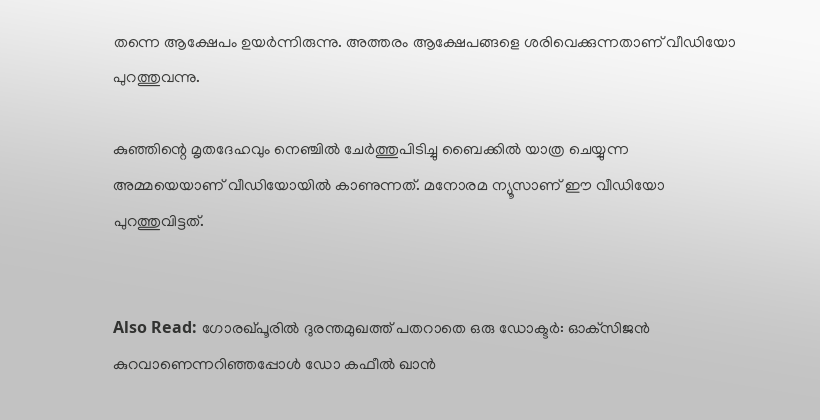തന്നെ ആക്ഷേപം ഉയര്‍ന്നിരുന്നു. അത്തരം ആക്ഷേപങ്ങളെ ശരിവെക്കുന്നതാണ് വീഡിയോ പുറത്തുവന്നു.

കുഞ്ഞിന്റെ മൃതദേഹവും നെഞ്ചില്‍ ചേര്‍ത്തുപിടിച്ചു ബൈക്കില്‍ യാത്ര ചെയ്യുന്ന അമ്മയെയാണ് വീഡിയോയില്‍ കാണുന്നത്. മനോരമ ന്യൂസാണ് ഈ വീഡിയോ പുറത്തുവിട്ടത്.


Also Read: ഗോരഖ്പൂരില്‍ ദുരന്തമുഖത്ത് പതറാതെ ഒരു ഡോക്ടര്‍: ഓക്‌സിജന്‍ കുറവാണെന്നറിഞ്ഞപ്പോള്‍ ഡോ കഫീല്‍ ഖാന്‍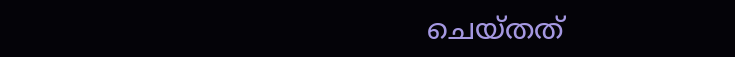ചെയ്തത്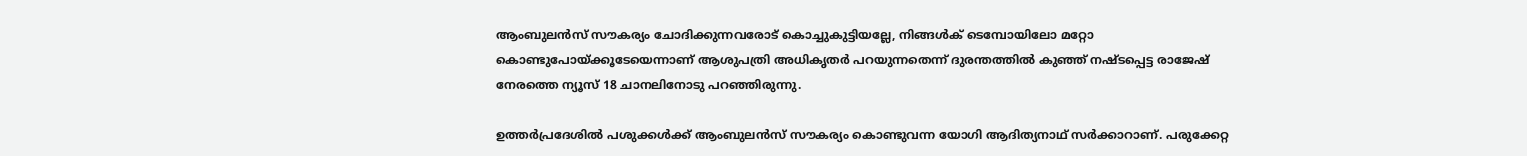ആംബുലന്‍സ് സൗകര്യം ചോദിക്കുന്നവരോട് കൊച്ചുകുട്ടിയല്ലേ, നിങ്ങള്‍ക് ടെമ്പോയിലോ മറ്റോ കൊണ്ടുപോയ്ക്കൂടേയെന്നാണ് ആശുപത്രി അധികൃതര്‍ പറയുന്നതെന്ന് ദുരന്തത്തില്‍ കുഞ്ഞ് നഷ്ടപ്പെട്ട രാജേഷ് നേരത്തെ ന്യൂസ് 18 ചാനലിനോടു പറഞ്ഞിരുന്നു.

ഉത്തര്‍പ്രദേശില്‍ പശുക്കള്‍ക്ക് ആംബുലന്‍സ് സൗകര്യം കൊണ്ടുവന്ന യോഗി ആദിത്യനാഥ് സര്‍ക്കാറാണ്. പരുക്കേറ്റ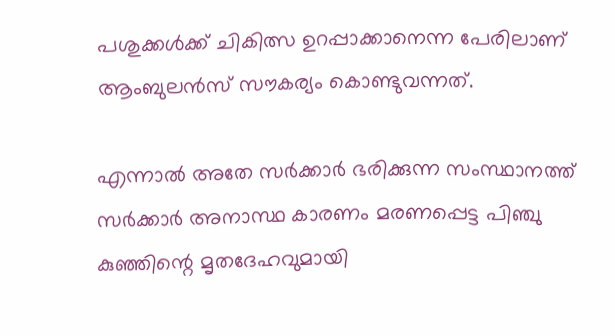പശുക്കള്‍ക്ക് ചികിത്സ ഉറപ്പാക്കാനെന്ന പേരിലാണ് ആംബുലന്‍സ് സൗകര്യം കൊണ്ടുവന്നത്.

എന്നാല്‍ അതേ സര്‍ക്കാര്‍ ഭരിക്കുന്ന സംസ്ഥാനത്ത് സര്‍ക്കാര്‍ അനാസ്ഥ കാരണം മരണപ്പെട്ട പിഞ്ചു കുഞ്ഞിന്റെ മൃതദേഹവുമായി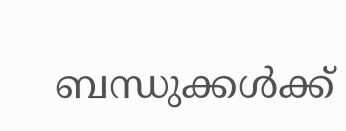ബന്ധുക്കള്‍ക്ക്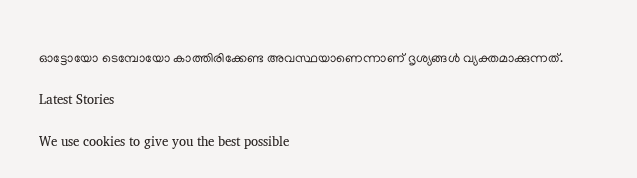ഓട്ടോയോ ടെമ്പോയോ കാത്തിരിക്കേണ്ട അവസ്ഥയാണെന്നാണ് ദൃശ്യങ്ങള്‍ വ്യക്തമാക്കുന്നത്.

Latest Stories

We use cookies to give you the best possible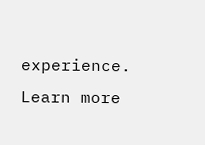experience. Learn more